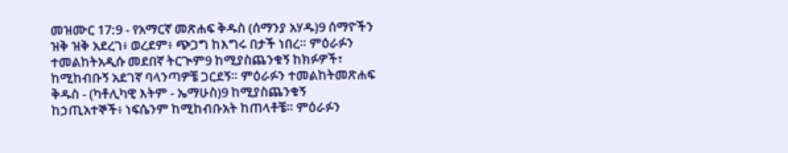መዝሙር 17:9 - የአማርኛ መጽሐፍ ቅዱስ (ሰማንያ አሃዱ)9 ሰማዮችን ዝቅ ዝቅ አደረገ፥ ወረደም፥ ጭጋግ ከእግሩ በታች ነበረ። ምዕራፉን ተመልከትአዲሱ መደበኛ ትርጒም9 ከሚያስጨንቁኝ ከክፉዎች፣ ከሚከብቡኝ አደገኛ ባላንጣዎቼ ጋርደኝ። ምዕራፉን ተመልከትመጽሐፍ ቅዱስ - (ካቶሊካዊ እትም - ኤማሁስ)9 ከሚያስጨንቁኝ ከኃጢአተኞች፥ ነፍሴንም ከሚከብቡአት ከጠላቶቼ። ምዕራፉን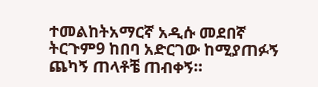ተመልከትአማርኛ አዲሱ መደበኛ ትርጉም9 ከበባ አድርገው ከሚያጠፉኝ ጨካኝ ጠላቶቼ ጠብቀኝ።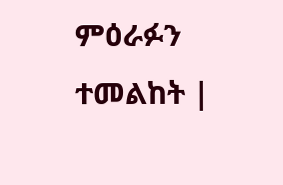ምዕራፉን ተመልከት |